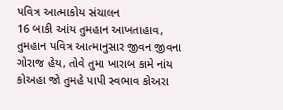પવિત્ર આત્માકોય સંચાલન
16 બાકી આંય તુમહાન આખતાહાવ, તુમહાન પવિત્ર આત્માનુસાર જીવન જીવના ગોરાજ હેય, તોવે તુમા ખારાબ કામે નાંય કોઅહા જો તુમહે પાપી સ્વભાવ કોઅરા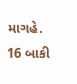માગહે.
16 બાકી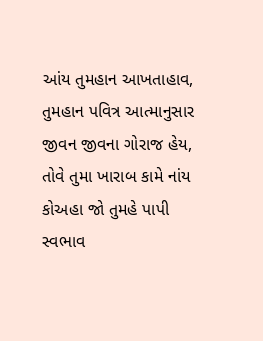આંય તુમહાન આખતાહાવ, તુમહાન પવિત્ર આત્માનુસાર જીવન જીવના ગોરાજ હેય, તોવે તુમા ખારાબ કામે નાંય કોઅહા જો તુમહે પાપી સ્વભાવ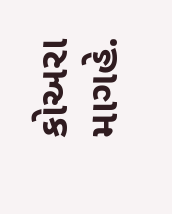કોઅરા માગહે.